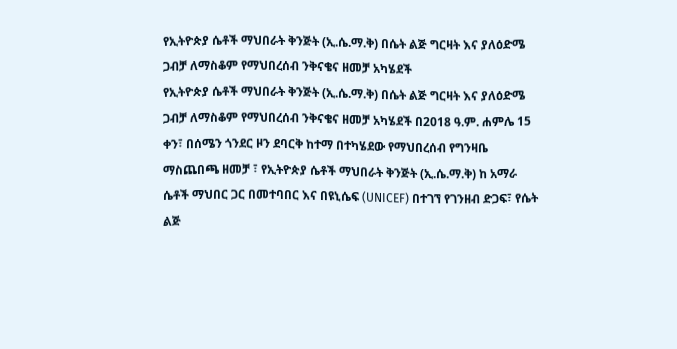የኢትዮጵያ ሴቶች ማህበራት ቅንጅት (ኢ.ሴ.ማ.ቅ) በሴት ልጅ ግርዛት እና ያለዕድሜ ጋብቻ ለማስቆም የማህበረሰብ ንቅናቄና ዘመቻ አካሄደች
የኢትዮጵያ ሴቶች ማህበራት ቅንጅት (ኢ.ሴ.ማ.ቅ) በሴት ልጅ ግርዛት እና ያለዕድሜ ጋብቻ ለማስቆም የማህበረሰብ ንቅናቄና ዘመቻ አካሄደች በ2018 ዓ.ም. ሐምሌ 15 ቀን፣ በሰሜን ጎንደር ዞን ደባርቅ ከተማ በተካሄደው የማህበረሰብ የግንዛቤ ማስጨበጫ ዘመቻ ፣ የኢትዮጵያ ሴቶች ማህበራት ቅንጅት (ኢ.ሴ.ማ.ቅ) ከ አማራ ሴቶች ማህበር ጋር በመተባበር እና በዩኒሴፍ (UNICEF) በተገኘ የገንዘብ ድጋፍ፣ የሴት ልጅ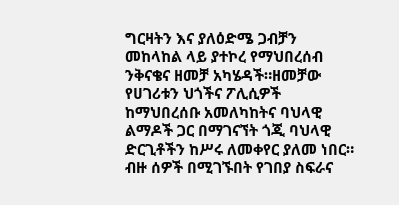ግርዛትን እና ያለዕድሜ ጋብቻን መከላከል ላይ ያተኮረ የማህበረሰብ ንቅናቄና ዘመቻ አካሄዳች።ዘመቻው የሀገሪቱን ህጎችና ፖሊሲዎች ከማህበረሰቡ አመለካከትና ባህላዊ ልማዶች ጋር በማገናኘት ጎጂ ባህላዊ ድርጊቶችን ከሥሩ ለመቀየር ያለመ ነበር። ብዙ ሰዎች በሚገኙበት የገበያ ስፍራና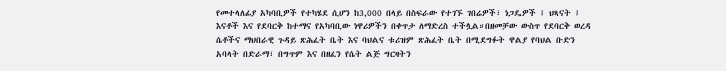የመተላለፊያ አካባቢዎች የተካሄደ ሲሆን ከ3,000 በላይ በስፍራው የተገኙ ገበሬዎች፣ ነጋዴዎች ፤ ህጻናት ፤ እናቶች እና የደባርቅ ከተማና የአካባቢው ነዋሪዎችን በቀጥታ ለማድረስ ተችሏል።በዘመቻው ውስጥ የደባርቅ ወረዳ ሴቶችና ማህበራዊ ጉዳይ ጽሕፈት ቤት እና ባህልና ቱሪዝም ጽሕፈት ቤት በሚደግፉት ዋልያ የባህል ቡድን አባላት በድራማ፣ በግጥም እና በዘፈን የሴት ልጅ ግርዛትን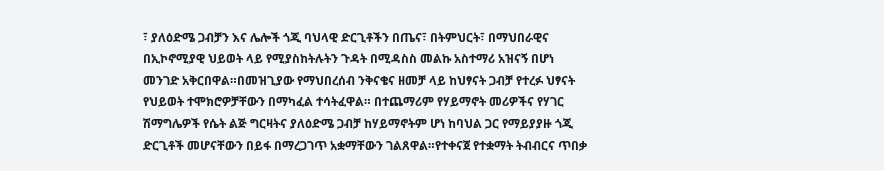፣ ያለዕድሜ ጋብቻን እና ሌሎች ጎጂ ባህላዊ ድርጊቶችን በጤና፣ በትምህርት፣ በማህበራዊና በኢኮኖሚያዊ ህይወት ላይ የሚያስከትሉትን ጉዳት በሚዳስስ መልኩ አስተማሪ አዝናኝ በሆነ መንገድ አቅርበዋል።በመዝጊያው የማህበረሰብ ንቅናቄና ዘመቻ ላይ ከህፃናት ጋብቻ የተረፉ ህፃናት የህይወት ተሞክሮዎቻቸውን በማካፈል ተሳትፈዋል። በተጨማሪም የሃይማኖት መሪዎችና የሃገር ሽማግሌዎች የሴት ልጅ ግርዛትና ያለዕድሜ ጋብቻ ከሃይማኖትም ሆነ ከባህል ጋር የማይያያዙ ጎጂ ድርጊቶች መሆናቸውን በይፋ በማረጋገጥ አቋማቸውን ገልጸዋል።የተቀናጀ የተቋማት ትብብርና ጥበቃ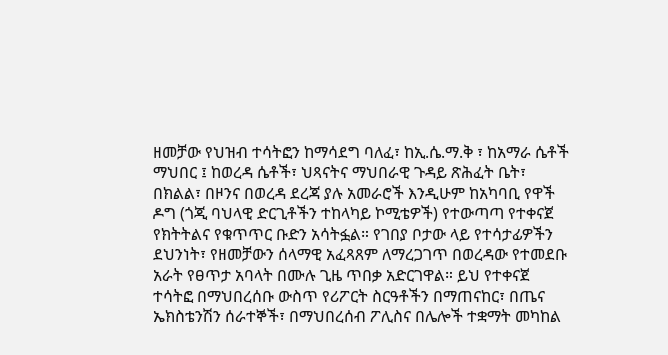ዘመቻው የህዝብ ተሳትፎን ከማሳደግ ባለፈ፣ ከኢ.ሴ.ማ.ቅ ፣ ከአማራ ሴቶች ማህበር ፤ ከወረዳ ሴቶች፣ ህጻናትና ማህበራዊ ጉዳይ ጽሕፈት ቤት፣ በክልል፣ በዞንና በወረዳ ደረጃ ያሉ አመራሮች እንዲሁም ከአካባቢ የዋች ዶግ (ጎጂ ባህላዊ ድርጊቶችን ተከላካይ ኮሚቴዎች) የተውጣጣ የተቀናጀ የክትትልና የቁጥጥር ቡድን አሳትፏል። የገበያ ቦታው ላይ የተሳታፊዎችን ደህንነት፣ የዘመቻውን ሰላማዊ አፈጻጸም ለማረጋገጥ በወረዳው የተመደቡ አራት የፀጥታ አባላት በሙሉ ጊዜ ጥበቃ አድርገዋል። ይህ የተቀናጀ ተሳትፎ በማህበረሰቡ ውስጥ የሪፖርት ስርዓቶችን በማጠናከር፣ በጤና ኤክስቴንሽን ሰራተኞች፣ በማህበረሰብ ፖሊስና በሌሎች ተቋማት መካከል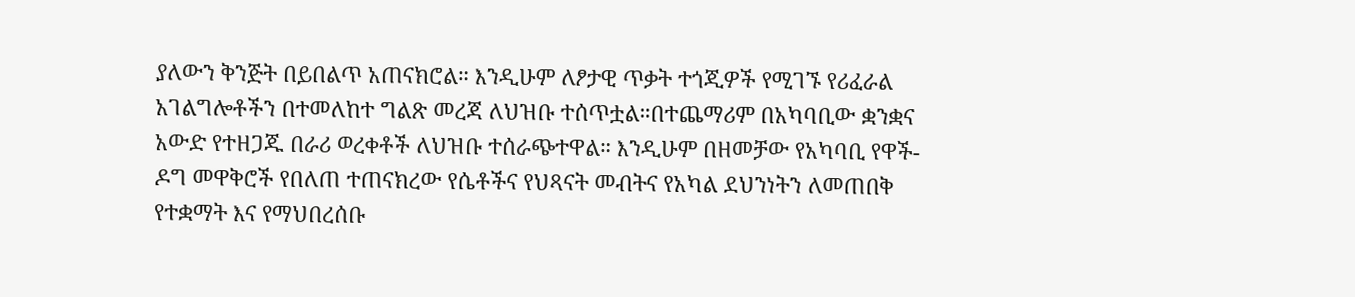ያለውን ቅንጅት በይበልጥ አጠናክሮል። እንዲሁም ለፆታዊ ጥቃት ተጎጂዎች የሚገኙ የሪፈራል አገልግሎቶችን በተመለከተ ግልጽ መረጃ ለህዝቡ ተሰጥቷል።በተጨማሪም በአካባቢው ቋንቋና አውድ የተዘጋጁ በራሪ ወረቀቶች ለህዝቡ ተሰራጭተዋል። እንዲሁም በዘመቻው የአካባቢ የዋች-ዶግ መዋቅሮች የበለጠ ተጠናክረው የሴቶችና የህጻናት መብትና የአካል ደህንነትን ለመጠበቅ የተቋማት እና የማህበረሰቡ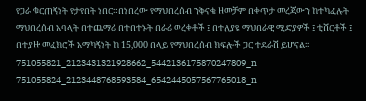የጋራ ቁርጠኝነት የታየበት ነበር።በነበረው የማህበረሰብ ንቅናቄ ዘመቻም በቀጥታ መረጃውን ከተካፈሉት ማህበረሰብ አባላት በተጨማሪ በተበተኑት በራሪ ወረቀቶች ፤ በተለያዩ ማህበራዊ ሚድያዎች ፤ ቲሸርቶች ፤ በተያዙ መፈክሮች አማካኝነት ከ 15,000 በላይ የማህበረሰብ ክፍሎች ጋር ተደራሽ ይሆናል፡፡ 751055821_2123431321928662_5442136175870247809_n 751055824_2123448768593584_6542445057567765018_n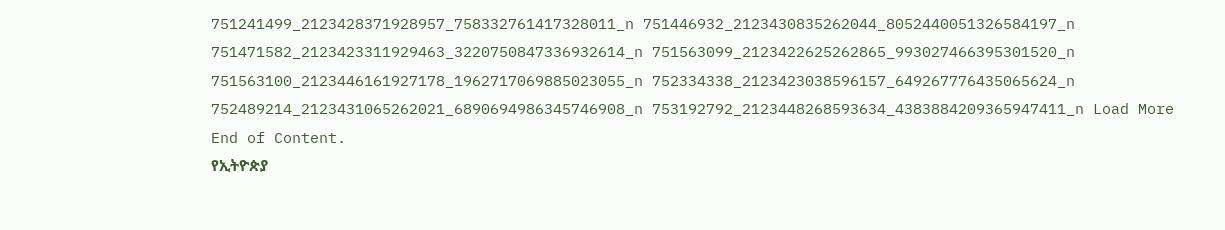751241499_2123428371928957_758332761417328011_n 751446932_2123430835262044_8052440051326584197_n 751471582_2123423311929463_3220750847336932614_n 751563099_2123422625262865_993027466395301520_n 751563100_2123446161927178_1962717069885023055_n 752334338_2123423038596157_649267776435065624_n 752489214_2123431065262021_6890694986345746908_n 753192792_2123448268593634_4383884209365947411_n Load More End of Content.
የኢትዮጵያ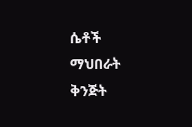ሴቶች ማህበራት ቅንጅት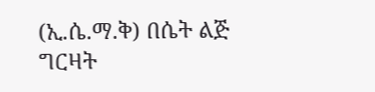(ኢ.ሴ.ማ.ቅ) በሴት ልጅ ግርዛት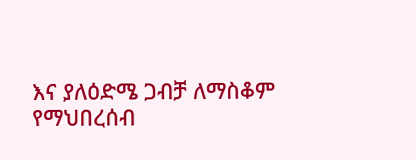እና ያለዕድሜ ጋብቻ ለማስቆም የማህበረሰብ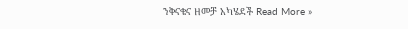ንቅናቄና ዘመቻ አካሄደች Read More »